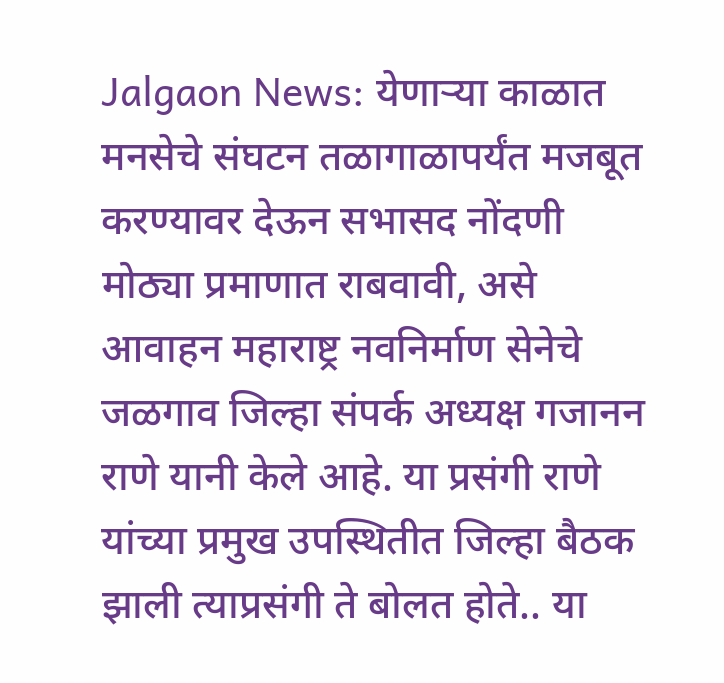Jalgaon News: येणाऱ्या काळात मनसेचे संघटन तळागाळापर्यंत मजबूत करण्यावर देऊन सभासद नोंदणी मोठ्या प्रमाणात राबवावी, असे आवाहन महाराष्ट्र नवनिर्माण सेनेचे जळगाव जिल्हा संपर्क अध्यक्ष गजानन राणे यानी केले आहे. या प्रसंगी राणे यांच्या प्रमुख उपस्थितीत जिल्हा बैठक झाली त्याप्रसंगी ते बोलत होते.. या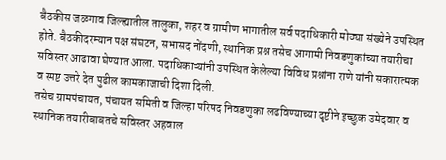बैठकीस जळगाव जिल्ह्यातील तालुका, शहर व ग्रामीण भागातील सर्व पदाधिकारी मोठ्या संख्येने उपस्थित होते. बैठकीदरम्यान पक्ष संघटन, सभासद नोंदणी, स्थानिक प्रश्न तसेच आगामी निवडणुकांच्या तयारीचा सविस्तर आढावा घेण्यात आला. पदाधिकाऱ्यांनी उपस्थित केलेल्या विविध प्रश्नांना राणे यांनी सकारात्मक व स्पष्ट उत्तरे देत पुढील कामकाजाची दिशा दिली.
तसेच ग्रामपंचायत, पंचायत समिती व जिल्हा परिषद निवडणुका लढविण्याच्या दृष्टीने इच्छुक उमेदवार व स्थानिक तयारीबाबतचे सविस्तर अहवाल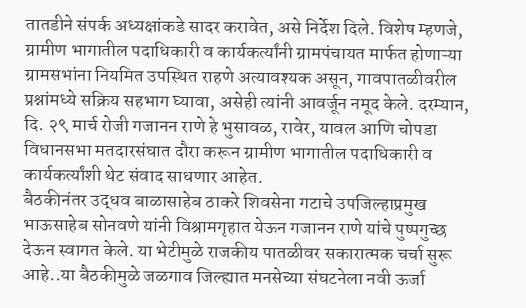तातडीने संपर्क अध्यक्षांकडे सादर करावेत, असे निर्देश दिले. विशेष म्हणजे, ग्रामीण भागातील पदाधिकारी व कार्यकर्त्यांनी ग्रामपंचायत मार्फत होणाऱ्या ग्रामसभांना नियमित उपस्थित राहणे अत्यावश्यक असून, गावपातळीवरील प्रश्नांमध्ये सक्रिय सहभाग घ्यावा, असेही त्यांनी आवर्जून नमूद केले. दरम्यान, दि. २९ मार्च रोजी गजानन राणे हे भुसावळ, रावेर, यावल आणि चोपडा विधानसभा मतदारसंघात दौरा करून ग्रामीण भागातील पदाधिकारी व कार्यकर्त्यांशी थेट संवाद साधणार आहेत.
बैठकीनंतर उद्धव बाळासाहेब ठाकरे शिवसेना गटाचे उपजिल्हाप्रमुख भाऊसाहेब सोनवणे यांनी विश्रामगृहात येऊन गजानन राणे यांचे पुष्पगुच्छ देऊन स्वागत केले. या भेटीमुळे राजकीय पातळीवर सकारात्मक चर्चा सुरू आहे..या बैठकीमुळे जळगाव जिल्ह्यात मनसेच्या संघटनेला नवी ऊर्जा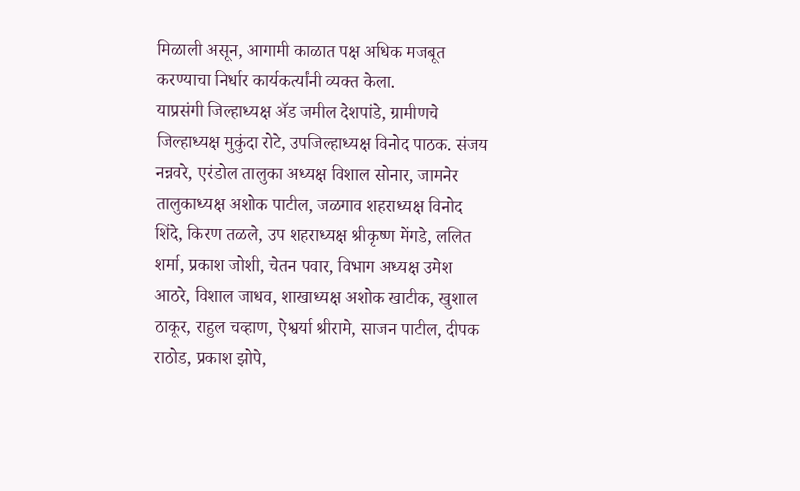मिळाली असून, आगामी काळात पक्ष अधिक मजबूत करण्याचा निर्धार कार्यकर्त्यांनी व्यक्त केला.
याप्रसंगी जिल्हाध्यक्ष ॲड जमील देशपांडे, ग्रामीणचे जिल्हाध्यक्ष मुकुंदा रोटे, उपजिल्हाध्यक्ष विनोद पाठक. संजय नन्नवरे, एरंडोल तालुका अध्यक्ष विशाल सोनार, जामनेर तालुकाध्यक्ष अशोक पाटील, जळगाव शहराध्यक्ष विनोद शिंदे, किरण तळले, उप शहराध्यक्ष श्रीकृष्ण मेंगडे, ललित शर्मा, प्रकाश जोशी, चेतन पवार, विभाग अध्यक्ष उमेश आठरे, विशाल जाधव, शाखाध्यक्ष अशोक खाटीक, खुशाल ठाकूर, राहुल चव्हाण, ऐश्वर्या श्रीरामे, साजन पाटील, दीपक राठोड, प्रकाश झोपे,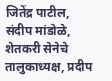जितेंद्र पाटील, संदीप मांडोळे, शेतकरी सेनेचे तालुकाध्यक्ष, प्रदीप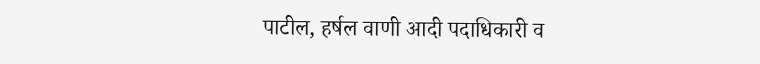पाटील, हर्षल वाणी आदी पदाधिकारी व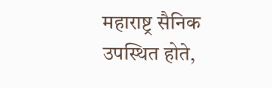महाराष्ट्र सैनिक उपस्थित होते,